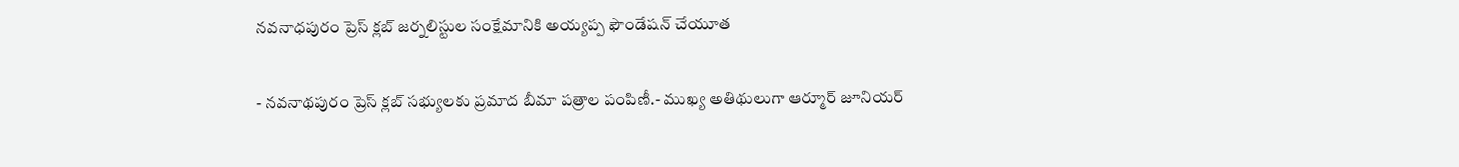నవనాధపురం ప్రెస్ క్లబ్ జర్నలిస్టుల సంక్షేమానికి అయ్యప్ప ఫౌండేషన్ చేయూత

- నవనాథపురం ప్రెస్ క్లబ్ సభ్యులకు ప్రమాద బీమా పత్రాల పంపిణీ.- ముఖ్య అతిథులుగా ఆర్మూర్ జూనియర్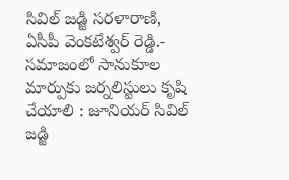సివిల్ జడ్జి సరళారాణి,  ఏసీపీ వెంకటేశ్వర్ రెడ్డి.- సమాజంలో సానుకూల మార్పుకు జర్నలిస్టులు కృషి చేయాలి : జూనియర్ సివిల్ జడ్జి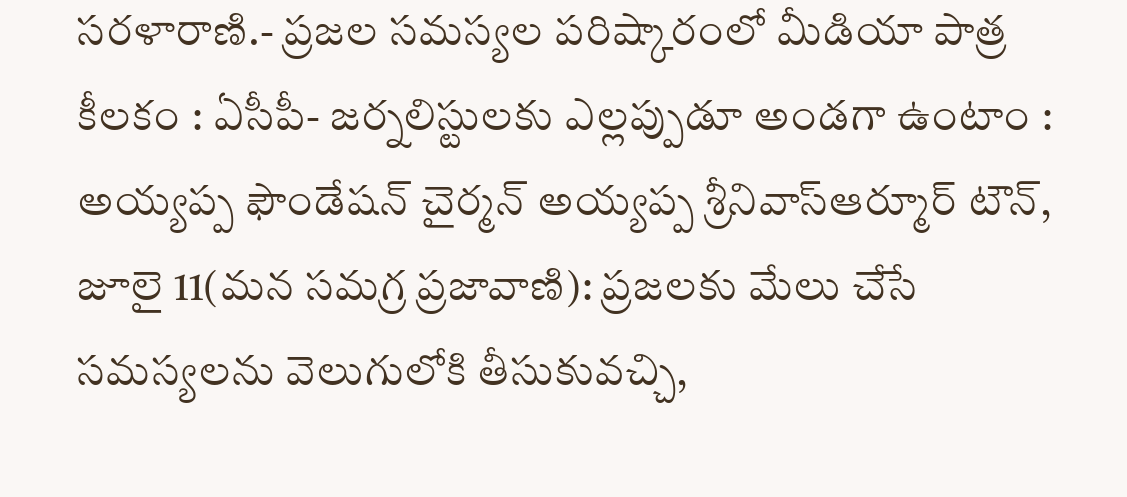సరళారాణి.- ప్రజల సమస్యల పరిష్కారంలో మీడియా పాత్ర కీలకం : ఏసీపీ- జర్నలిస్టులకు ఎల్లప్పుడూ అండగా ఉంటాం : అయ్యప్ప ఫౌండేషన్ చైర్మన్ అయ్యప్ప శ్రీనివాస్ఆర్మూర్ టౌన్, జూలై 11(మన సమగ్ర ప్రజావాణి): ప్రజలకు మేలు చేసే సమస్యలను వెలుగులోకి తీసుకువచ్చి,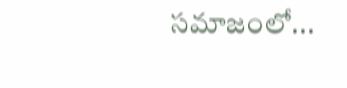సమాజంలో...